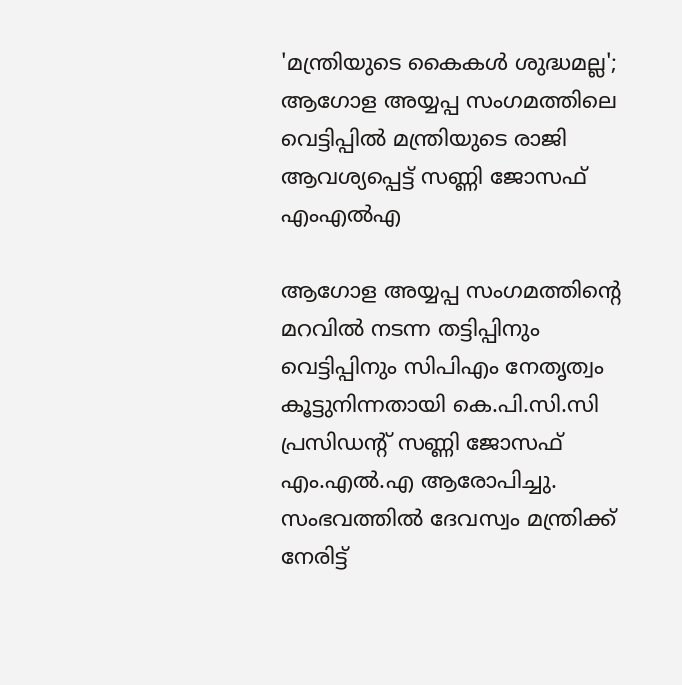'മന്ത്രിയുടെ കൈകൾ ശുദ്ധമല്ല'; ആഗോള അയ്യപ്പ സംഗമത്തിലെ വെട്ടിപ്പിൽ മന്ത്രിയുടെ രാജി ആവശ്യപ്പെട്ട് സണ്ണി ജോസഫ് എംഎൽഎ

ആഗോള അയ്യപ്പ സംഗമത്തിന്റെ മറവിൽ നടന്ന തട്ടിപ്പിനും വെട്ടിപ്പിനും സിപിഎം നേതൃത്വം കൂട്ടുനിന്നതായി കെ.പി.സി.സി പ്രസിഡന്റ് സണ്ണി ജോസഫ് എം.എൽ.എ ആരോപിച്ചു. സംഭവത്തിൽ ദേവസ്വം മന്ത്രിക്ക് നേരിട്ട്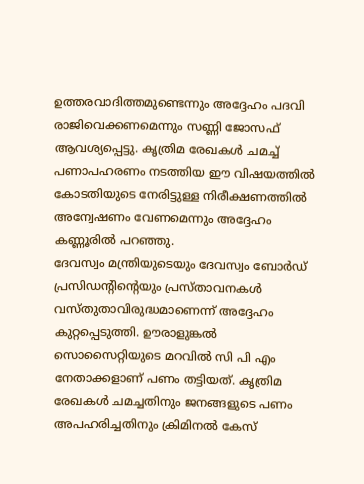ഉത്തരവാദിത്തമുണ്ടെന്നും അദ്ദേഹം പദവി രാജിവെക്കണമെന്നും സണ്ണി ജോസഫ് ആവശ്യപ്പെട്ടു. കൃത്രിമ രേഖകൾ ചമച്ച് പണാപഹരണം നടത്തിയ ഈ വിഷയത്തിൽ കോടതിയുടെ നേരിട്ടുള്ള നിരീക്ഷണത്തിൽ അന്വേഷണം വേണമെന്നും അദ്ദേഹം കണ്ണൂരിൽ പറഞ്ഞു.
ദേവസ്വം മന്ത്രിയുടെയും ദേവസ്വം ബോർഡ് പ്രസിഡന്റിന്റെയും പ്രസ്താവനകൾ വസ്തുതാവിരുദ്ധമാണെന്ന് അദ്ദേഹം കുറ്റപ്പെടുത്തി. ഊരാളുങ്കൽ സൊസൈറ്റിയുടെ മറവിൽ സി പി എം നേതാക്കളാണ് പണം തട്ടിയത്. കൃത്രിമ രേഖകൾ ചമച്ചതിനും ജനങ്ങളുടെ പണം അപഹരിച്ചതിനും ക്രിമിനൽ കേസ്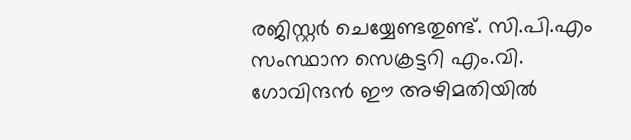രജിസ്റ്റർ ചെയ്യേണ്ടതുണ്ട്. സി.പി.എം സംസ്ഥാന സെക്രട്ടറി എം.വി. ഗോവിന്ദൻ ഈ അഴിമതിയിൽ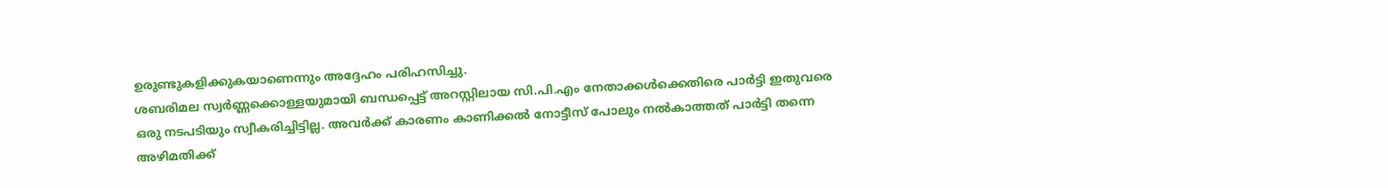ഉരുണ്ടുകളിക്കുകയാണെന്നും അദ്ദേഹം പരിഹസിച്ചു.
ശബരിമല സ്വർണ്ണക്കൊള്ളയുമായി ബന്ധപ്പെട്ട് അറസ്റ്റിലായ സി.പി.എം നേതാക്കൾക്കെതിരെ പാർട്ടി ഇതുവരെ ഒരു നടപടിയും സ്വീകരിച്ചിട്ടില്ല. അവർക്ക് കാരണം കാണിക്കൽ നോട്ടീസ് പോലും നൽകാത്തത് പാർട്ടി തന്നെ അഴിമതിക്ക്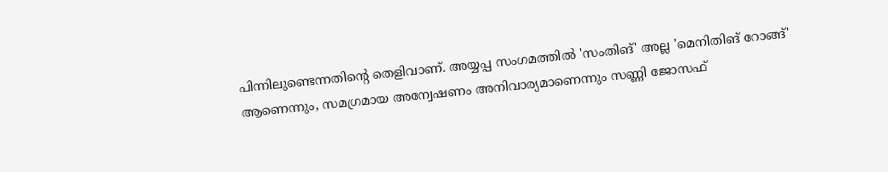പിന്നിലുണ്ടെന്നതിന്റെ തെളിവാണ്. അയ്യപ്പ സംഗമത്തിൽ 'സംതിങ്' അല്ല 'മെനിതിങ് റോങ്ങ്' ആണെന്നും, സമഗ്രമായ അന്വേഷണം അനിവാര്യമാണെന്നും സണ്ണി ജോസഫ്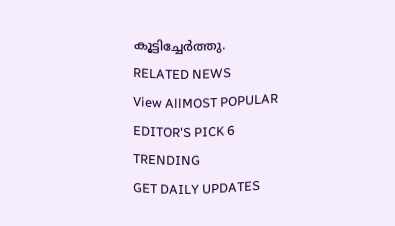കൂട്ടിച്ചേർത്തു.
RELATED NEWS
View AllMOST POPULAR
EDITOR'S PICK 6
TRENDING
GET DAILY UPDATES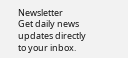Newsletter
Get daily news updates directly to your inbox.